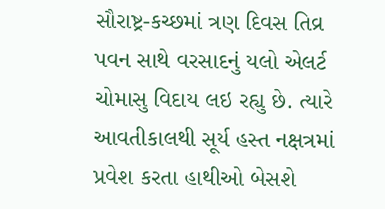સૌરાષ્ટ્ર-કચ્છમાં ત્રણ દિવસ તિવ્ર પવન સાથે વરસાદનું યલો એલર્ટ
ચોમાસુ વિદાય લઇ રહ્યુ છે. ત્યારે આવતીકાલથી સૂર્ય હસ્ત નક્ષત્રમાં પ્રવેશ કરતા હાથીઓ બેસશે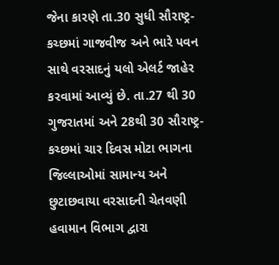જેના કારણે તા.30 સુધી સૌરાષ્ટ્ર-કચ્છમાં ગાજવીજ અને ભારે પવન સાથે વરસાદનું યલો એલર્ટ જાહેર કરવામાં આવ્યું છે. તા.27 થી 30 ગુજરાતમાં અને 28થી 30 સૌરાષ્ટ્ર-કચ્છમાં ચાર દિવસ મોટા ભાગના જિલ્લાઓમાં સામાન્ય અને છુટાછવાયા વરસાદની ચેતવણી હવામાન વિભાગ દ્વારા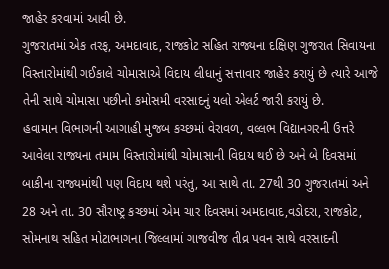જાહેર કરવામાં આવી છે.
ગુજરાતમાં એક તરફ, અમદાવાદ, રાજકોટ સહિત રાજ્યના દક્ષિણ ગુજરાત સિવાયના વિસ્તારોમાંથી ગઈકાલે ચોમાસાએ વિદાય લીધાનું સત્તાવાર જાહેર કરાયું છે ત્યારે આજે તેની સાથે ચોમાસા પછીનો કમોસમી વરસાદનું યલો એલર્ટ જારી કરાયું છે.
હવામાન વિભાગની આગાહી મુજબ કચ્છમાં વેરાવળ, વલ્લભ વિદ્યાનગરની ઉત્તરે આવેલા રાજ્યના તમામ વિસ્તારોમાંથી ચોમાસાની વિદાય થઈ છે અને બે દિવસમાં બાકીના રાજ્યમાંથી પણ વિદાય થશે પરંતુ, આ સાથે તા. 27થી 30 ગુજરાતમાં અને 28 અને તા. 30 સૌરાષ્ટ્ર કચ્છમાં એમ ચાર દિવસમાં અમદાવાદ,વડોદરા, રાજકોટ, સોમનાથ સહિત મોટાભાગના જિલ્લામાં ગાજવીજ તીવ્ર પવન સાથે વરસાદની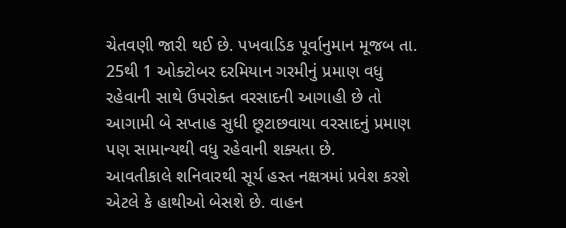ચેતવણી જારી થઈ છે. પખવાડિક પૂર્વાનુમાન મૂજબ તા. 25થી 1 ઓક્ટોબર દરમિયાન ગરમીનું પ્રમાણ વધુ રહેવાની સાથે ઉપરોક્ત વરસાદની આગાહી છે તો આગામી બે સપ્તાહ સુધી છૂટાછવાયા વરસાદનું પ્રમાણ પણ સામાન્યથી વધુ રહેવાની શક્યતા છે.
આવતીકાલે શનિવારથી સૂર્ય હસ્ત નક્ષત્રમાં પ્રવેશ કરશે એટલે કે હાથીઓ બેસશે છે. વાહન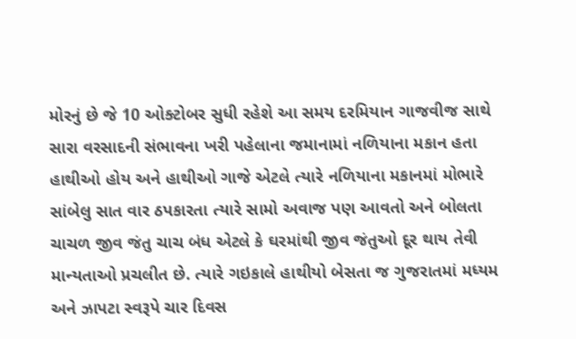મોરનું છે જે 10 ઓક્ટોબર સુધી રહેશે આ સમય દરમિયાન ગાજવીજ સાથે સારા વરસાદની સંભાવના ખરી પહેલાના જમાનામાં નળિયાના મકાન હતા હાથીઓ હોય અને હાથીઓ ગાજે એટલે ત્યારે નળિયાના મકાનમાં મોભારે સાંબેલુ સાત વાર ઠપકારતા ત્યારે સામો અવાજ પણ આવતો અને બોલતા ચાચળ જીવ જંતુ ચાચ બંધ એટલે કે ઘરમાંથી જીવ જંતુઓ દૂર થાય તેવી માન્યતાઓ પ્રચલીત છે. ત્યારે ગઇકાલે હાથીયો બેસતા જ ગુજરાતમાં મધ્યમ અને ઝાપટા સ્વરૂપે ચાર દિવસ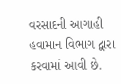વરસાદની આગાહી હવામાન વિભાગ દ્વારા કરવામાં આવી છે.